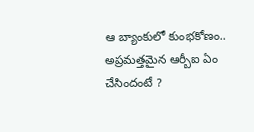ఆ బ్యాంకులో కుంభకోణం.. అప్రమత్తమైన ఆర్బీఐ ఏం చేసిందంటే ?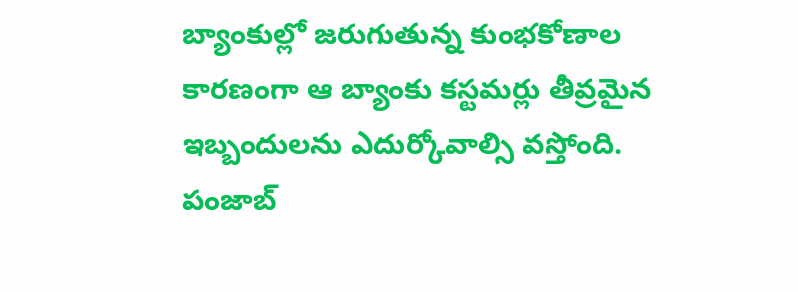బ్యాంకుల్లో జరుగుతున్న కుంభకోణాల కారణంగా ఆ బ్యాంకు కస్టమర్లు తీవ్రమైన ఇబ్బందులను ఎదుర్కోవాల్సి వస్తోంది. పంజాబ్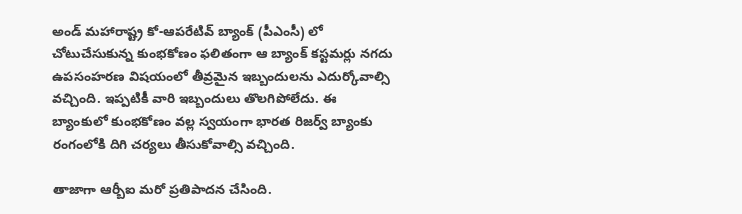అండ్ మహారాష్ట్ర కో-ఆపరేటివ్ బ్యాంక్ (పీఎంసీ) లో చోటుచేసుకున్న కుంభకోణం ఫలితంగా ఆ బ్యాంక్ కస్టమర్లు నగదు ఉపసంహరణ విషయంలో తీవ్రమైన ఇబ్బందులను ఎదుర్కోవాల్సి వచ్చింది. ఇప్పటికీ వారి ఇబ్బందులు తొలగిపోలేదు. ఈ బ్యాంకులో కుంభకోణం వల్ల స్వయంగా భారత రిజర్వ్ బ్యాంకు రంగంలోకి దిగి చర్యలు తీసుకోవాల్సి వచ్చింది.

తాజాగా ఆర్బీఐ మరో ప్రతిపాదన చేసింది.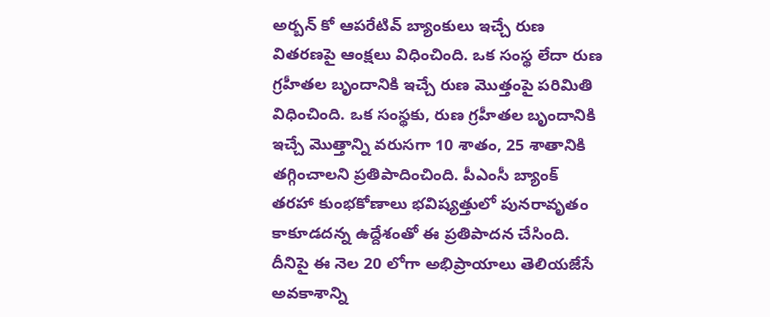అర్బన్ కో ఆపరేటివ్ బ్యాంకులు ఇచ్చే రుణ వితరణపై ఆంక్షలు విధించింది. ఒక సంస్థ లేదా రుణ గ్రహీతల బృందానికి ఇచ్చే రుణ మొత్తంపై పరిమితి విధించింది. ఒక సంస్థకు, రుణ గ్రహీతల బృందానికి ఇచ్చే మొత్తాన్ని వరుసగా 10 శాతం, 25 శాతానికి తగ్గించాలని ప్రతిపాదించింది. పీఎంసీ బ్యాంక్ తరహా కుంభకోణాలు భవిష్యత్తులో పునరావృతం కాకూడదన్న ఉద్దేశంతో ఈ ప్రతిపాదన చేసింది. దీనిపై ఈ నెల 20 లోగా అభిప్రాయాలు తెలియజేసే అవకాశాన్ని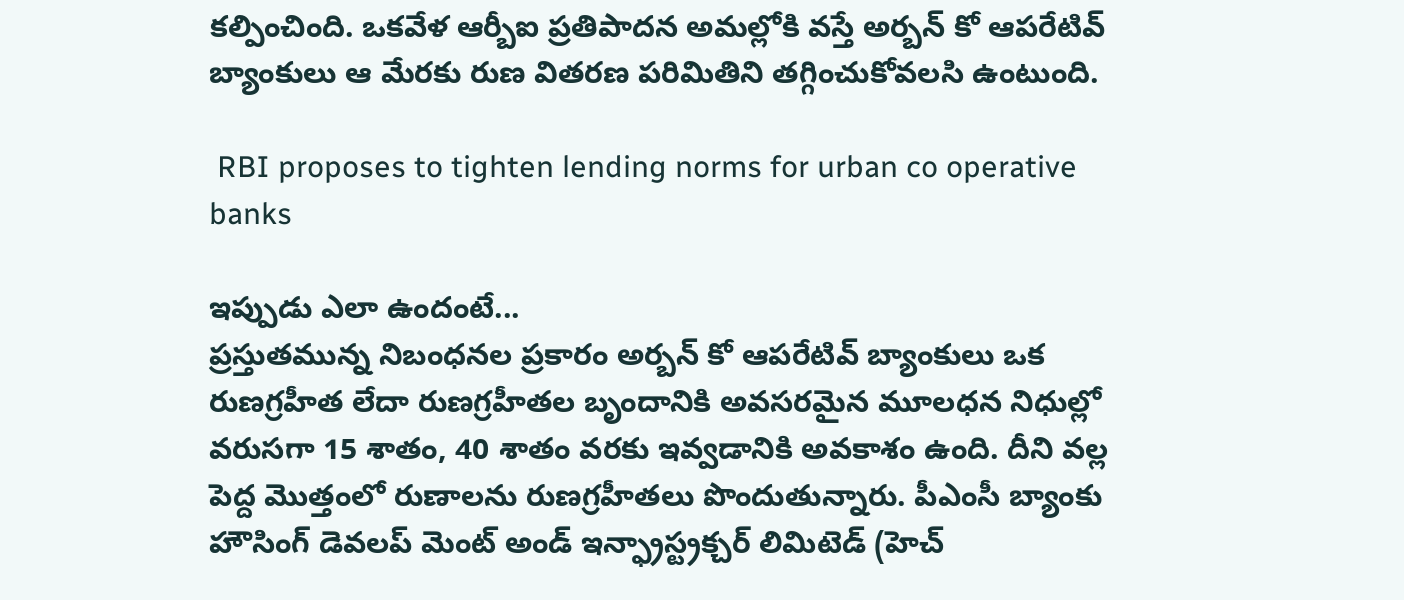కల్పించింది. ఒకవేళ ఆర్బీఐ ప్రతిపాదన అమల్లోకి వస్తే అర్బన్ కో ఆపరేటివ్ బ్యాంకులు ఆ మేరకు రుణ వితరణ పరిమితిని తగ్గించుకోవలసి ఉంటుంది.

 RBI proposes to tighten lending norms for urban co operative banks

ఇప్పుడు ఎలా ఉందంటే...
ప్రస్తుతమున్న నిబంధనల ప్రకారం అర్బన్ కో ఆపరేటివ్ బ్యాంకులు ఒక రుణగ్రహీత లేదా రుణగ్రహీతల బృందానికి అవసరమైన మూలధన నిధుల్లో వరుసగా 15 శాతం, 40 శాతం వరకు ఇవ్వడానికి అవకాశం ఉంది. దీని వల్ల పెద్ద మొత్తంలో రుణాలను రుణగ్రహీతలు పొందుతున్నారు. పీఎంసీ బ్యాంకు హౌసింగ్ డెవలప్ మెంట్ అండ్ ఇన్ఫ్రాస్ట్రక్చర్ లిమిటెడ్ (హెచ్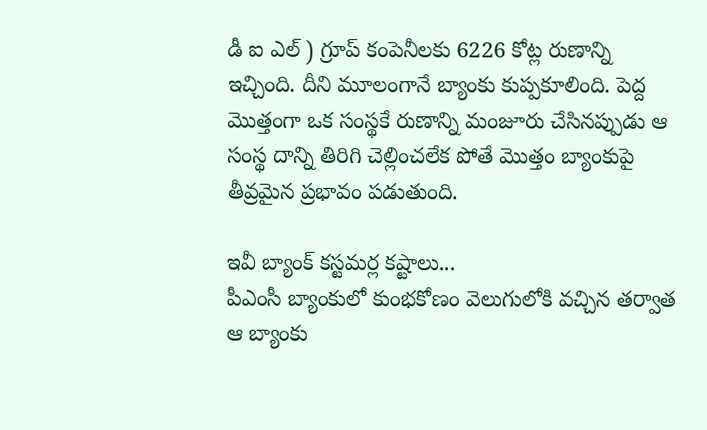డీ ఐ ఎల్ ) గ్రూప్ కంపెనీలకు 6226 కోట్ల రుణాన్ని ఇచ్చింది. దీని మూలంగానే బ్యాంకు కుప్పకూలింది. పెద్ద మొత్తంగా ఒక సంస్థకే రుణాన్ని మంజూరు చేసినప్పుడు ఆ సంస్థ దాన్ని తిరిగి చెల్లించలేక పోతే మొత్తం బ్యాంకుపై తీవ్రమైన ప్రభావం పడుతుంది.

ఇవీ బ్యాంక్ కస్టమర్ల కష్టాలు...
పీఎంసీ బ్యాంకులో కుంభకోణం వెలుగులోకి వచ్చిన తర్వాత ఆ బ్యాంకు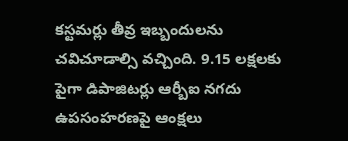కస్టమర్లు తీవ్ర ఇబ్బందులను చవిచూడాల్సి వచ్చింది. 9.15 లక్షలకు పైగా డిపాజిటర్లు ఆర్బీఐ నగదు ఉపసంహరణపై ఆంక్షలు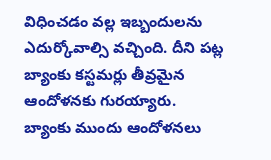విధించడం వల్ల ఇబ్బందులను ఎదుర్కోవాల్సి వచ్చింది. దీని పట్ల బ్యాంకు కస్టమర్లు తీవ్రమైన ఆందోళనకు గురయ్యారు. బ్యాంకు ముందు ఆందోళనలు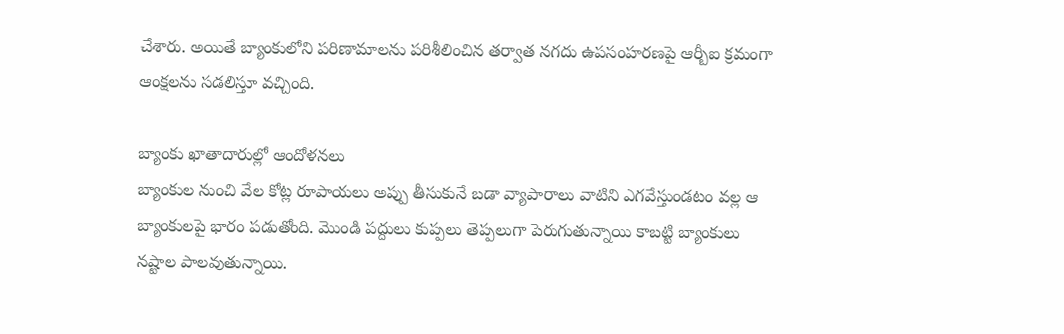చేశారు. అయితే బ్యాంకులోని పరిణామాలను పరిశీలించిన తర్వాత నగదు ఉపసంహరణపై ఆర్బీఐ క్రమంగా ఆంక్షలను సడలిస్తూ వచ్చింది.

బ్యాంకు ఖాతాదారుల్లో ఆందోళనలు
బ్యాంకుల నుంచి వేల కోట్ల రూపాయలు అప్పు తీసుకునే బడా వ్యాపారాలు వాటిని ఎగవేస్తుండటం వల్ల ఆ బ్యాంకులపై భారం పడుతోంది. మొండి పద్దులు కుప్పలు తెప్పలుగా పెరుగుతున్నాయి కాబట్టి బ్యాంకులు నష్టాల పాలవుతున్నాయి.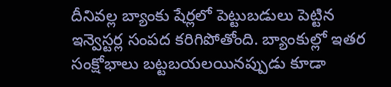దీనివల్ల బ్యాంకు షేర్లలో పెట్టుబడులు పెట్టిన ఇన్వెస్టర్ల సంపద కరిగిపోతోంది. బ్యాంకుల్లో ఇతర సంక్షోభాలు బట్టబయలయినప్పుడు కూడా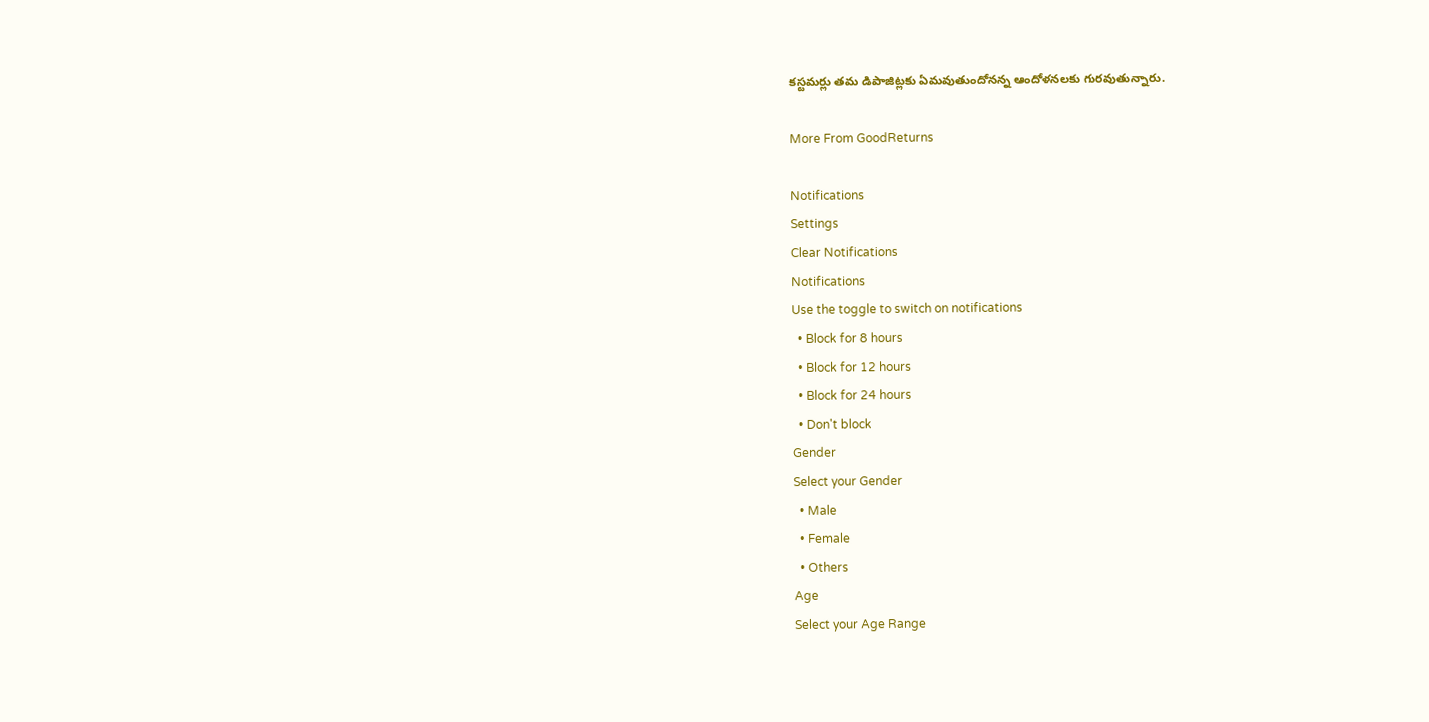కస్టమర్లు తమ డిపాజిట్లకు ఏమవుతుందోనన్న ఆందోళనలకు గురవుతున్నారు.

More From GoodReturns

Notifications
Settings
Clear Notifications
Notifications
Use the toggle to switch on notifications
  • Block for 8 hours
  • Block for 12 hours
  • Block for 24 hours
  • Don't block
Gender
Select your Gender
  • Male
  • Female
  • Others
Age
Select your Age Range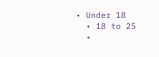• Under 18
  • 18 to 25
  •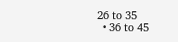26 to 35
  • 36 to 45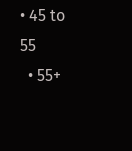• 45 to 55
  • 55+